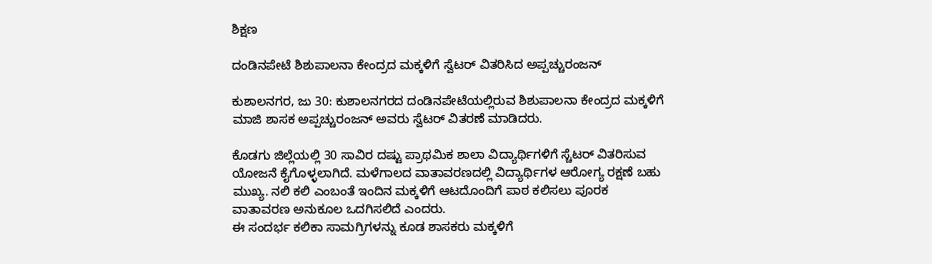ಶಿಕ್ಷಣ

ದಂಡಿನಪೇಟೆ ಶಿಶುಪಾಲನಾ ಕೇಂದ್ರದ ಮಕ್ಕಳಿಗೆ ಸ್ವೆಟರ್ ವಿತರಿಸಿದ ಅಪ್ಪಚ್ಚುರಂಜನ್

ಕುಶಾಲನಗರ, ಜು 30: ಕುಶಾಲನಗರದ ದಂಡಿನಪೇಟೆಯಲ್ಲಿರುವ ಶಿಶುಪಾಲನಾ ಕೇಂದ್ರದ ಮಕ್ಕಳಿಗೆ‌ ಮಾಜಿ ಶಾಸಕ ಅಪ್ಪಚ್ಚುರಂಜನ್ ಅವರು ಸ್ವೆಟರ್ ವಿತರಣೆ ಮಾಡಿದರು.

ಕೊಡಗು ಜಿಲ್ಲೆಯಲ್ಲಿ 30 ಸಾವಿರ ದಷ್ಟು ಪ್ರಾಥಮಿಕ ಶಾಲಾ ವಿದ್ಯಾರ್ಥಿಗಳಿಗೆ ಸ್ಚೆಟರ್ ವಿತರಿಸುವ ಯೋಜನೆ ಕೈಗೊಳ್ಳಲಾಗಿದೆ. ಮಳೆಗಾಲದ ವಾತಾವರಣದಲ್ಲಿ ವಿದ್ಯಾರ್ಥಿಗಳ ಆರೋಗ್ಯ ರಕ್ಷಣೆ ಬಹು ಮುಖ್ಯ. ನಲಿ ಕಲಿ ಎಂಬಂತೆ ಇಂದಿನ ಮಕ್ಕಳಿಗೆ ಆಟದೊಂದಿಗೆ ಪಾಠ ಕಲಿಸಲು ಪೂರಕ ವಾತಾವರಣ ಅನುಕೂಲ ಒದಗಿಸಲಿದೆ ಎಂದರು.
ಈ ಸಂದರ್ಭ ಕಲಿಕಾ ಸಾಮಗ್ರಿಗಳನ್ನು ಕೂಡ ಶಾಸಕರು ಮಕ್ಕಳಿಗೆ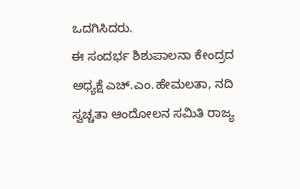ಒದಗಿಸಿದರು.
ಈ ಸಂದರ್ಭ ಶಿಶುಪಾಲನಾ ಕೇಂದ್ರದ ಅಧ್ಯಕ್ಷೆ ಎಚ್.ಎಂ.ಹೇಮಲತಾ, ನದಿ ಸ್ವಚ್ಚತಾ ಆಂದೋಲನ ಸಮಿತಿ ರಾಜ್ಯ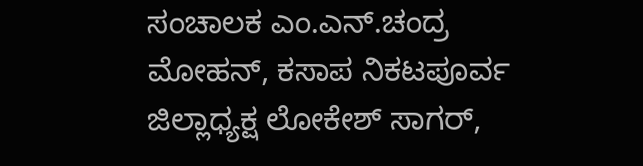ಸಂಚಾಲಕ ಎಂ.ಎನ್.ಚಂದ್ರ ಮೋಹನ್, ಕಸಾಪ ನಿಕಟಪೂರ್ವ ಜಿಲ್ಲಾಧ್ಯಕ್ಷ ಲೋಕೇಶ್ ಸಾಗರ್,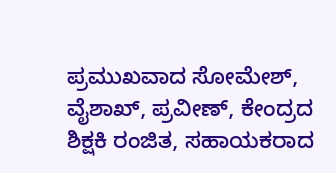ಪ್ರಮುಖವಾದ ಸೋಮೇಶ್, ವೈಶಾಖ್, ಪ್ರವೀಣ್, ಕೇಂದ್ರದ ಶಿಕ್ಷಕಿ ರಂಜಿತ, ಸಹಾಯಕರಾದ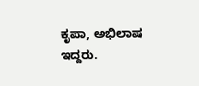ಕೃಪಾ, ಅಭಿಲಾಷ ಇದ್ದರು.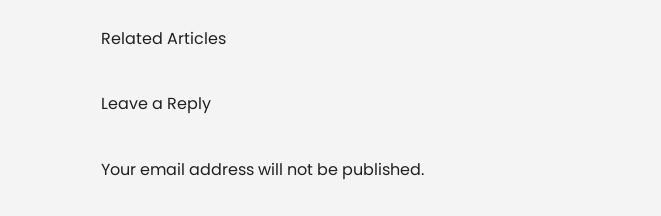Related Articles

Leave a Reply

Your email address will not be published.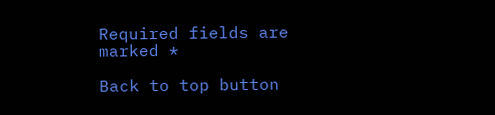Required fields are marked *

Back to top button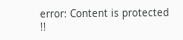error: Content is protected !!